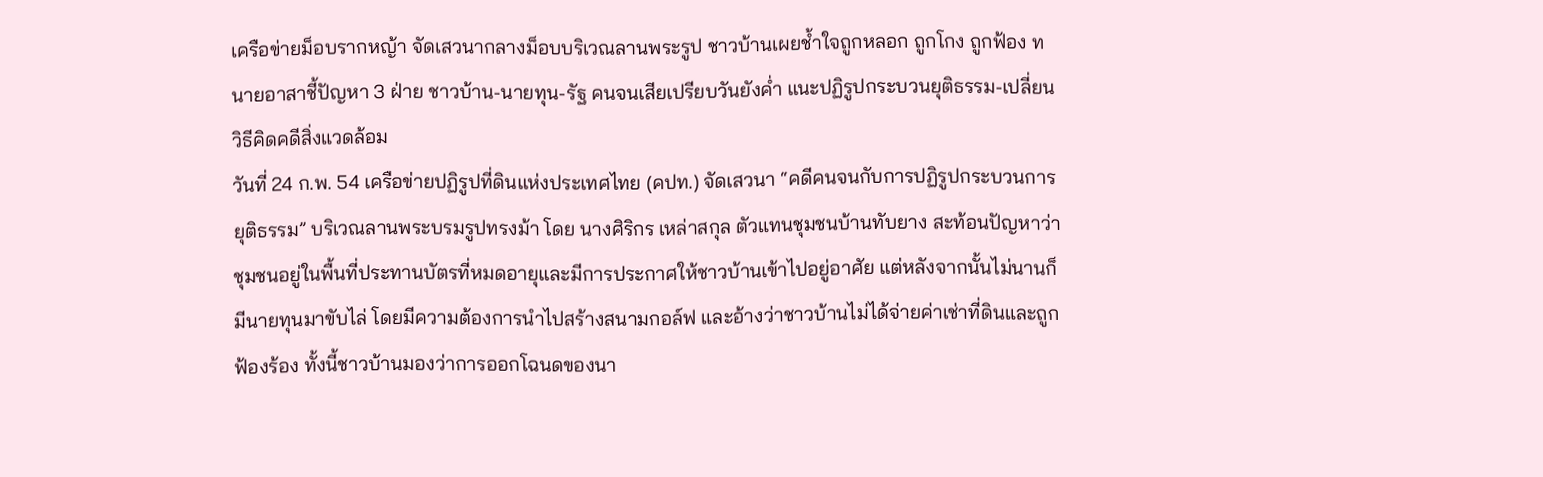เครือข่ายม็อบรากหญ้า จัดเสวนากลางม็อบบริเวณลานพระรูป ชาวบ้านเผยช้ำใจถูกหลอก ถูกโกง ถูกฟ้อง ทนายอาสาชี้ปัญหา 3 ฝ่าย ชาวบ้าน-นายทุน-รัฐ คนจนเสียเปรียบวันยังค่ำ แนะปฏิรูปกระบวนยุติธรรม-เปลี่ยนวิธีคิดคดีสิ่งแวดล้อม
วันที่ 24 ก.พ. 54 เครือข่ายปฏิรูปที่ดินแห่งประเทศไทย (คปท.) จัดเสวนา “คดีคนจนกับการปฏิรูปกระบวนการยุติธรรม” บริเวณลานพระบรมรูปทรงม้า โดย นางศิริกร เหล่าสกุล ตัวแทนชุมชนบ้านทับยาง สะท้อนปัญหาว่าชุมชนอยู่ในพื้นที่ประทานบัตรที่หมดอายุและมีการประกาศให้ชาวบ้านเข้าไปอยู่อาศัย แต่หลังจากนั้นไม่นานก็มีนายทุนมาขับไล่ โดยมีความต้องการนำไปสร้างสนามกอล์ฟ และอ้างว่าชาวบ้านไม่ได้จ่ายค่าเช่าที่ดินและถูกฟ้องร้อง ทั้งนี้ชาวบ้านมองว่าการออกโฉนดของนา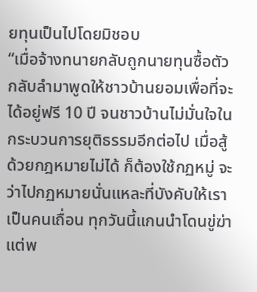ยทุนเป็นไปโดยมิชอบ
“เมื่อจ้างทนายกลับถูกนายทุนซื้อตัว กลับลำมาพูดให้ชาวบ้านยอมเพื่อที่จะได้อยู่ฟรี 10 ปี จนชาวบ้านไม่มั่นใจในกระบวนการยุติธรรมอีกต่อไป เมื่อสู้ด้วยกฎหมายไม่ได้ ก็ต้องใช้กฏหมู่ จะว่าไปกฏหมายนั่นแหละที่บังคับให้เราเป็นคนเถื่อน ทุกวันนี้แกนนำโดนขู่ฆ่าแต่พ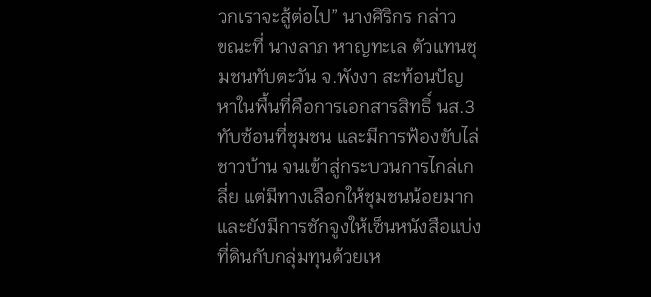วกเราจะสู้ต่อไป” นางศิริกร กล่าว
ขณะที่ นางลาภ หาญทะเล ตัวแทนชุมชนทับตะวัน จ.พังงา สะท้อนปัญหาในพื้นที่คือการเอกสารสิทธิ์ นส.3 ทับซ้อนที่ชุมชน และมีการฟ้องขับไล่ชาวบ้าน จนเข้าสู่กระบวนการไกล่เกลี่ย แต่มีทางเลือกให้ชุมชนน้อยมาก และยังมีการชักจูงให้เซ็นหนังสือแบ่งที่ดินกับกลุ่มทุนด้วยเห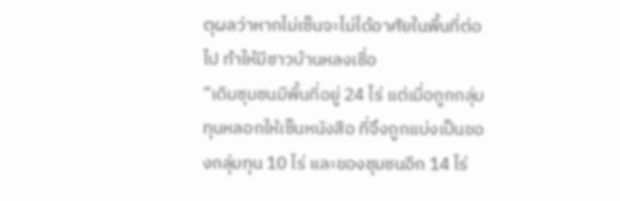ตุผลว่าหากไม่เซ็นจะไม่ได้อาศัยในพื้นที่ต่อไป ทำให้มีชาวบ้านหลงเชื่อ
“เดิมชุมชนมีพื้นที่อยู่ 24 ไร่ แต่เมื่อถูกกลุ่มทุนหลอกให้เซ็นหนังสือ ที่จึงถูกแบ่งเป็นของกลุ่มทุน 10 ไร่ และของชุมชนอีก 14 ไร่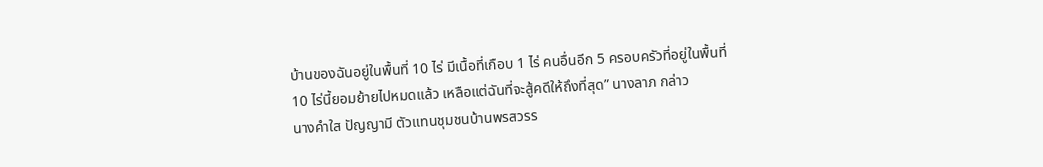บ้านของฉันอยู่ในพื้นที่ 10 ไร่ มีเนื้อที่เกือบ 1 ไร่ คนอื่นอีก 5 ครอบครัวที่อยู่ในพื้นที่ 10 ไร่นี้ยอมย้ายไปหมดแล้ว เหลือแต่ฉันที่จะสู้คดีให้ถึงที่สุด” นางลาภ กล่าว
นางคำใส ปัญญามี ตัวแทนชุมชนบ้านพรสวรร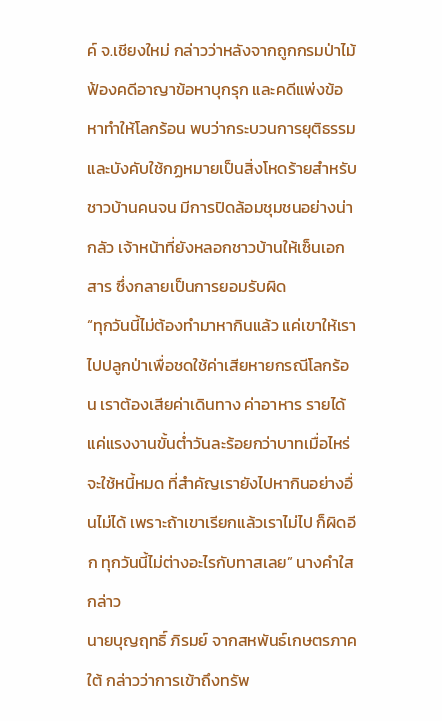ค์ จ.เชียงใหม่ กล่าวว่าหลังจากถูกกรมป่าไม้ ฟ้องคดีอาญาข้อหาบุกรุก และคดีแพ่งข้อหาทำให้โลกร้อน พบว่ากระบวนการยุติธรรมและบังคับใช้กฏหมายเป็นสิ่งโหดร้ายสำหรับชาวบ้านคนจน มีการปิดล้อมชุมชนอย่างน่ากลัว เจ้าหน้าที่ยังหลอกชาวบ้านให้เซ็นเอกสาร ซึ่งกลายเป็นการยอมรับผิด
“ทุกวันนี้ไม่ต้องทำมาหากินแล้ว แค่เขาให้เราไปปลูกป่าเพื่อชดใช้ค่าเสียหายกรณีโลกร้อน เราต้องเสียค่าเดินทาง ค่าอาหาร รายได้แค่แรงงานขั้นต่ำวันละร้อยกว่าบาทเมื่อไหร่จะใช้หนี้หมด ที่สำคัญเรายังไปหากินอย่างอื่นไม่ได้ เพราะถ้าเขาเรียกแล้วเราไม่ไป ก็ผิดอีก ทุกวันนี้ไม่ต่างอะไรกับทาสเลย” นางคำใส กล่าว
นายบุญฤทธิ์ ภิรมย์ จากสหพันธ์เกษตรภาคใต้ กล่าวว่าการเข้าถึงทรัพ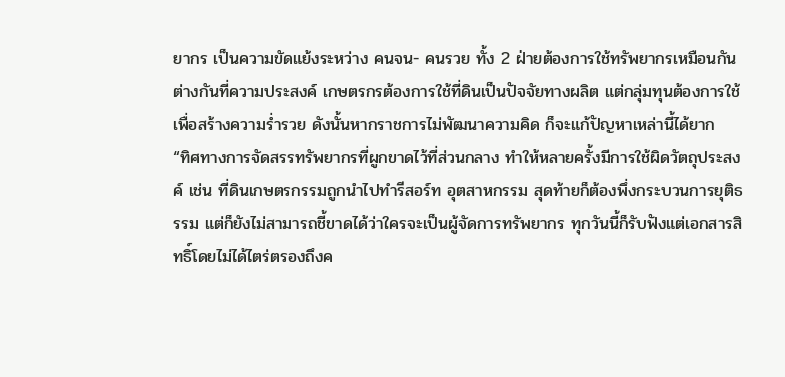ยากร เป็นความขัดแย้งระหว่าง คนจน- คนรวย ทั้ง 2 ฝ่ายต้องการใช้ทรัพยากรเหมือนกัน ต่างกันที่ความประสงค์ เกษตรกรต้องการใช้ที่ดินเป็นปัจจัยทางผลิต แต่กลุ่มทุนต้องการใช้เพื่อสร้างความร่ำรวย ดังนั้นหากราชการไม่พัฒนาความคิด ก็จะแก้ปัญหาเหล่านี้ได้ยาก
“ทิศทางการจัดสรรทรัพยากรที่ผูกขาดไว้ที่ส่วนกลาง ทำให้หลายครั้งมีการใช้ผิดวัตถุประสงค์ เช่น ที่ดินเกษตรกรรมถูกนำไปทำรีสอร์ท อุตสาหกรรม สุดท้ายก็ต้องพึ่งกระบวนการยุติธรรม แต่ก็ยังไม่สามารถชี้ขาดได้ว่าใครจะเป็นผู้จัดการทรัพยากร ทุกวันนี้ก็รับฟังแต่เอกสารสิทธิ์โดยไม่ได้ไตร่ตรองถึงค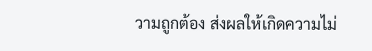วามถูกต้อง ส่งผลให้เกิดความไม่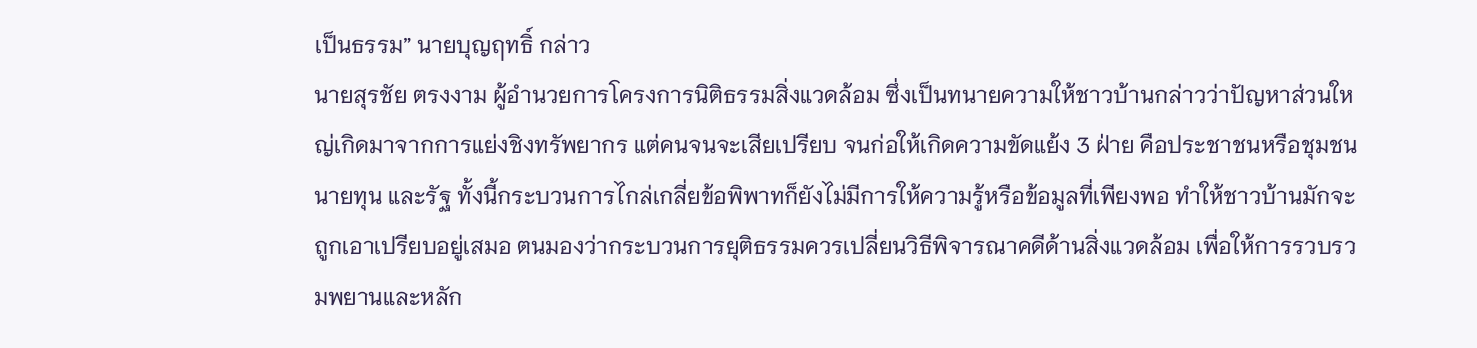เป็นธรรม” นายบุญฤทธิ์ กล่าว
นายสุรชัย ตรงงาม ผู้อำนวยการโครงการนิติธรรมสิ่งแวดล้อม ซึ่งเป็นทนายความให้ชาวบ้านกล่าวว่าปัญหาส่วนใหญ่เกิดมาจากการแย่งชิงทรัพยากร แต่คนจนจะเสียเปรียบ จนก่อให้เกิดความขัดแย้ง 3 ฝ่าย คือประชาชนหรือชุมชน นายทุน และรัฐ ทั้งนี้กระบวนการไกล่เกลี่ยข้อพิพาทก็ยังไม่มีการให้ความรู้หรือข้อมูลที่เพียงพอ ทำให้ชาวบ้านมักจะถูกเอาเปรียบอยู่เสมอ ตนมองว่ากระบวนการยุติธรรมควรเปลี่ยนวิธีพิจารณาคดีด้านสิ่งแวดล้อม เพื่อให้การรวบรวมพยานและหลัก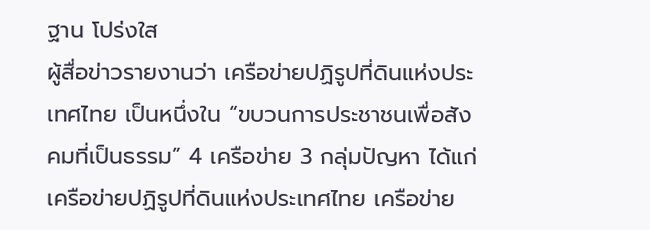ฐาน โปร่งใส
ผู้สื่อข่าวรายงานว่า เครือข่ายปฏิรูปที่ดินแห่งประเทศไทย เป็นหนึ่งใน “ขบวนการประชาชนเพื่อสังคมที่เป็นธรรม” 4 เครือข่าย 3 กลุ่มปัญหา ได้แก่ เครือข่ายปฏิรูปที่ดินแห่งประเทศไทย เครือข่าย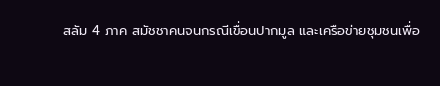สลัม 4 ภาค สมัชชาคนจนกรณีเขื่อนปากมูล และเครือข่ายชุมชนเพื่อ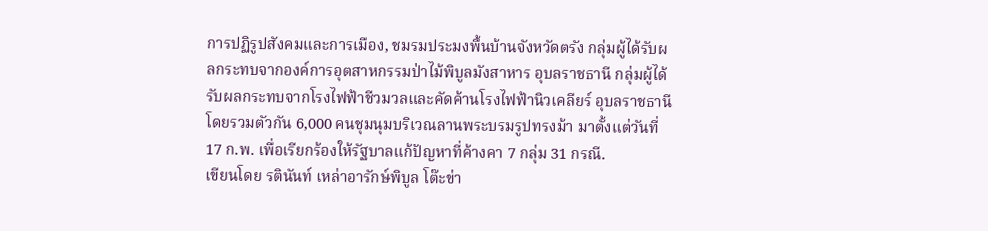การปฏิรูปสังคมและการเมือง, ชมรมประมงพื้นบ้านจังหวัดตรัง กลุ่มผู้ได้รับผลกระทบจากองค์การอุตสาหกรรมป่าไม้พิบูลมังสาหาร อุบลราชธานี กลุ่มผู้ได้รับผลกระทบจากโรงไฟฟ้าชีวมวลและคัดค้านโรงไฟฟ้านิวเคลียร์ อุบลราชธานี โดยรวมตัวกัน 6,000 คนชุมนุมบริเวณลานพระบรมรูปทรงม้า มาตั้งแต่วันที่ 17 ก.พ. เพื่อเรียกร้องให้รัฐบาลแก้ปัญหาที่ค้างคา 7 กลุ่ม 31 กรณี.
เขียนโดย รตินันท์ เหล่าอารักษ์พิบูล โต๊ะข่า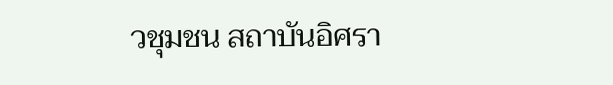วชุมชน สถาบันอิศรา